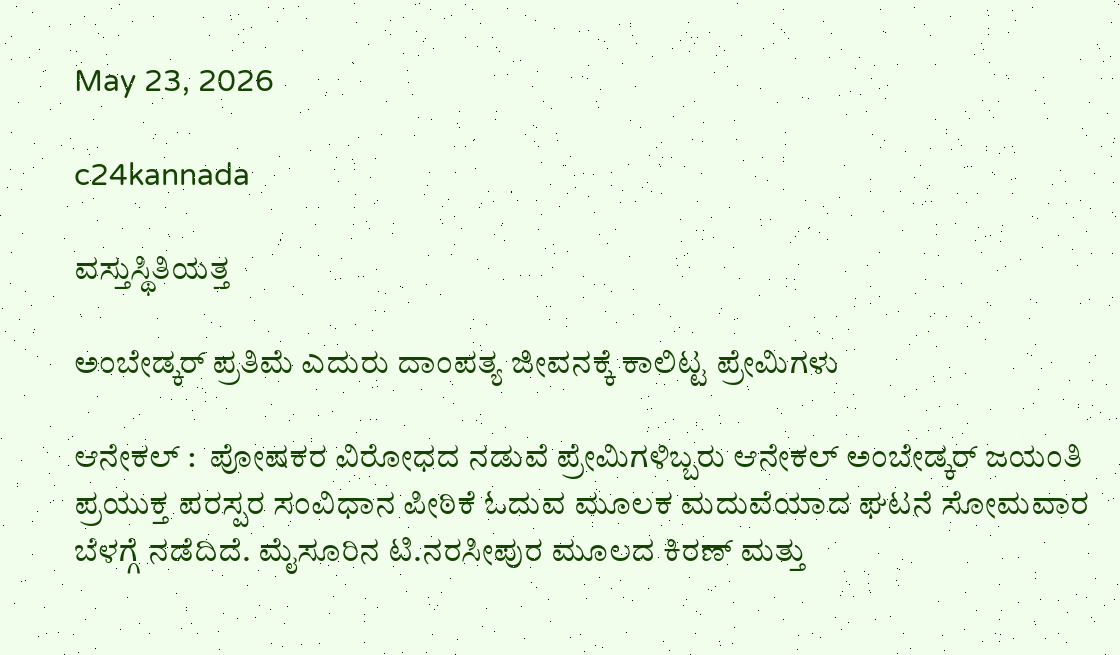May 23, 2026

c24kannada

ವಸ್ತುಸ್ಥಿತಿಯತ್ತ

ಅಂಬೇಡ್ಕರ್ ಪ್ರತಿಮೆ ಎದುರು ದಾಂಪತ್ಯ ಜೀವನಕ್ಕೆ ಕಾಲಿಟ್ಟ ಪ್ರೇಮಿಗಳು

ಆನೇಕಲ್ :  ಪೋಷಕರ ವಿರೋಧದ ನಡುವೆ ಪ್ರೇಮಿಗಳಿಬ್ಬರು ಆನೇಕಲ್ ಅಂಬೇಡ್ಕರ್ ಜಯಂತಿ ಪ್ರಯುಕ್ತ ಪರಸ್ಪರ ಸಂವಿಧಾನ ಪೀಠಿಕೆ ಓದುವ ಮೂಲಕ ಮದುವೆಯಾದ ಘಟನೆ ಸೋಮವಾರ ಬೆಳಗ್ಗೆ ನಡೆದಿದೆ. ಮೈಸೂರಿನ ಟಿ.ನರಸೀಪುರ ಮೂಲದ ಕಿರಣ್ ಮತ್ತು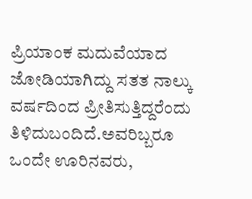ಪ್ರಿಯಾಂಕ ಮದುವೆಯಾದ ಜೋಡಿಯಾಗಿದ್ದು ಸತತ ನಾಲ್ಕು ವರ್ಷದಿಂದ ಪ್ರೀತಿಸುತ್ತಿದ್ದರೆಂದು ತಿಳಿದುಬಂದಿದೆ.ಅವರಿಬ್ಬರೂ ಒಂದೇ ಊರಿನವರು,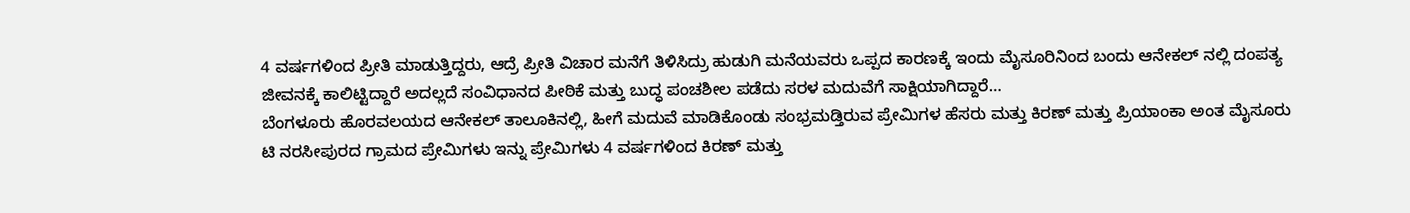4 ವರ್ಷಗಳಿಂದ ಪ್ರೀತಿ ಮಾಡುತ್ತಿದ್ದರು, ಆದ್ರೆ ಪ್ರೀತಿ ವಿಚಾರ ಮನೆಗೆ ತಿಳಿಸಿದ್ರು ಹುಡುಗಿ ಮನೆಯವರು ಒಪ್ಪದ ಕಾರಣಕ್ಕೆ ಇಂದು ಮೈಸೂರಿನಿಂದ ಬಂದು ಆನೇಕಲ್ ನಲ್ಲಿ ದಂಪತ್ಯ ಜೀವನಕ್ಕೆ ಕಾಲಿಟ್ಟಿದ್ದಾರೆ ಅದಲ್ಲದೆ ಸಂವಿಧಾನದ ಪೀಠಿಕೆ ಮತ್ತು ಬುದ್ಧ ಪಂಚಶೀಲ ಪಡೆದು ಸರಳ ಮದುವೆಗೆ ಸಾಕ್ಷಿಯಾಗಿದ್ದಾರೆ…
ಬೆಂಗಳೂರು ಹೊರವಲಯದ ಆನೇಕಲ್ ತಾಲೂಕಿನಲ್ಲಿ, ಹೀಗೆ ಮದುವೆ ಮಾಡಿಕೊಂಡು ಸಂಭ್ರಮಡ್ತಿರುವ ಪ್ರೇಮಿಗಳ ಹೆಸರು ಮತ್ತು ಕಿರಣ್ ಮತ್ತು ಪ್ರಿಯಾಂಕಾ ಅಂತ ಮೈಸೂರು ಟಿ ನರಸೀಪುರದ ಗ್ರಾಮದ ಪ್ರೇಮಿಗಳು ಇನ್ನು ಪ್ರೇಮಿಗಳು 4 ವರ್ಷಗಳಿಂದ ಕಿರಣ್ ಮತ್ತು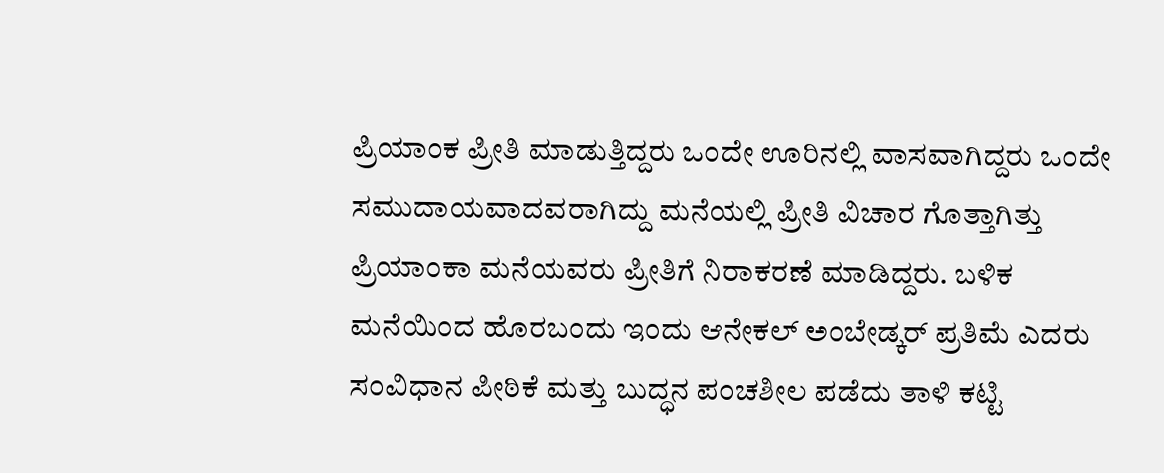ಪ್ರಿಯಾಂಕ ಪ್ರೀತಿ ಮಾಡುತ್ತಿದ್ದರು ಒಂದೇ ಊರಿನಲ್ಲಿ ವಾಸವಾಗಿದ್ದರು ಒಂದೇ ಸಮುದಾಯವಾದವರಾಗಿದ್ದು ಮನೆಯಲ್ಲಿ ಪ್ರೀತಿ ವಿಚಾರ ಗೊತ್ತಾಗಿತ್ತು ಪ್ರಿಯಾಂಕಾ ಮನೆಯವರು ಪ್ರೀತಿಗೆ ನಿರಾಕರಣೆ ಮಾಡಿದ್ದರು. ಬಳಿಕ ಮನೆಯಿಂದ ಹೊರಬಂದು ಇಂದು ಆನೇಕಲ್ ಅಂಬೇಡ್ಕರ್ ಪ್ರತಿಮೆ ಎದರು ಸಂವಿಧಾನ ಪೀಠಿಕೆ ಮತ್ತು ಬುದ್ಧನ ಪಂಚಶೀಲ ಪಡೆದು ತಾಳಿ ಕಟ್ಟಿ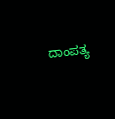ದಾಂಪತ್ಯ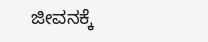ಜೀವನಕ್ಕೆ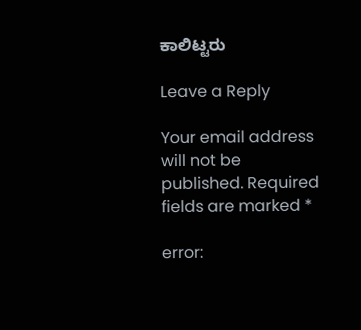ಕಾಲಿಟ್ಟರು

Leave a Reply

Your email address will not be published. Required fields are marked *

error: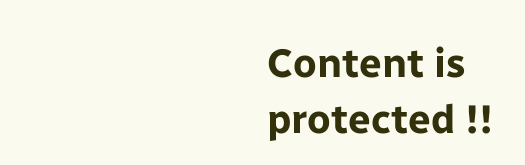Content is protected !!